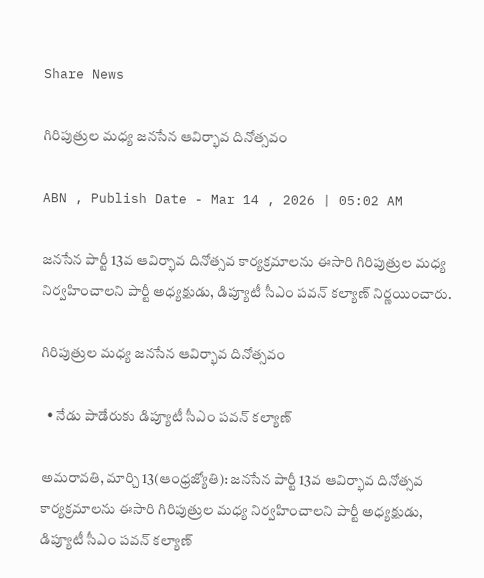Share News

గిరిపుత్రుల మధ్య జనసేన ఆవిర్భావ దినోత్సవం

ABN , Publish Date - Mar 14 , 2026 | 05:02 AM

జనసేన పార్టీ 13వ ఆవిర్భావ దినోత్సవ కార్యక్రమాలను ఈసారి గిరిపుత్రుల మధ్య నిర్వహించాలని పార్టీ అధ్యక్షుడు, డిప్యూటీ సీఎం పవన్‌ కల్యాణ్‌ నిర్ణయించారు.

గిరిపుత్రుల మధ్య జనసేన ఆవిర్భావ దినోత్సవం

  • నేడు పాడేరుకు డిప్యూటీ సీఎం పవన్‌ కల్యాణ్‌

అమరావతి, మార్చి 13(ఆంధ్రజ్యోతి): జనసేన పార్టీ 13వ ఆవిర్భావ దినోత్సవ కార్యక్రమాలను ఈసారి గిరిపుత్రుల మధ్య నిర్వహించాలని పార్టీ అధ్యక్షుడు, డిప్యూటీ సీఎం పవన్‌ కల్యాణ్‌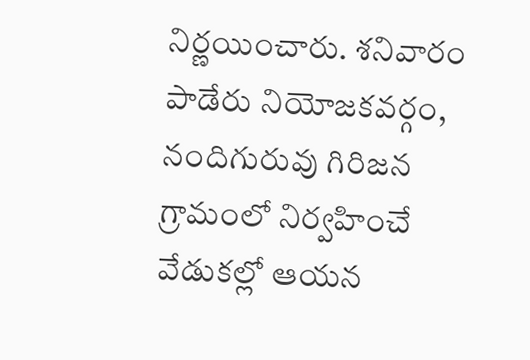నిర్ణయించారు. శనివారం పాడేరు నియోజకవర్గం, నందిగురువు గిరిజన గ్రామంలో నిర్వహించే వేడుకల్లో ఆయన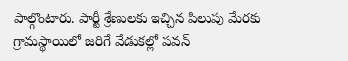పాల్గొంటారు. పార్టీ శ్రేణులకు ఇచ్చిన పిలుపు మేరకు గ్రామస్థాయిలో జరిగే వేడుకల్లో పవన్‌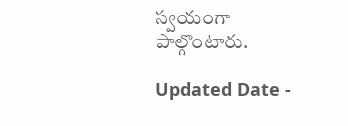స్వయంగా పాల్గొంటారు.

Updated Date -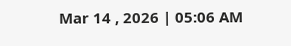Mar 14 , 2026 | 05:06 AM